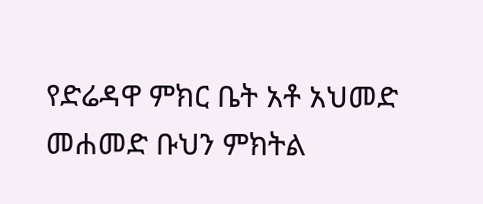የድሬዳዋ ምክር ቤት አቶ አህመድ መሐመድ ቡህን ምክትል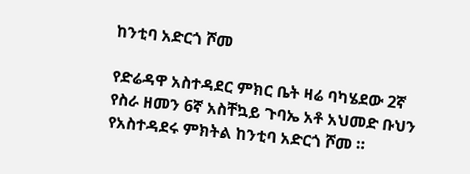ከንቲባ አድርጎ ሾመ

የድሬዳዋ አስተዳደር ምክር ቤት ዛሬ ባካሄደው 2ኛ የስራ ዘመን 6ኛ አስቸኳይ ጉባኤ አቶ አህመድ ቡህን የአስተዳደሩ ምክትል ከንቲባ አድርጎ ሾመ ።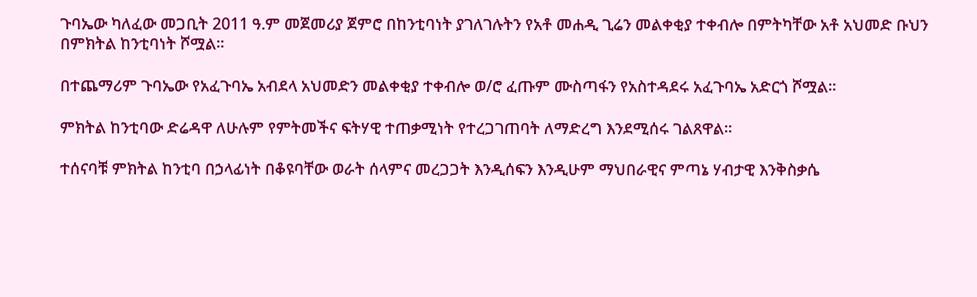ጉባኤው ካለፈው መጋቢት 2011 ዓ.ም መጀመሪያ ጀምሮ በከንቲባነት ያገለገሉትን የአቶ መሐዲ ጊሬን መልቀቂያ ተቀብሎ በምትካቸው አቶ አህመድ ቡህን በምክትል ከንቲባነት ሾሟል።

በተጨማሪም ጉባኤው የአፈጉባኤ አብደላ አህመድን መልቀቂያ ተቀብሎ ወ/ሮ ፈጡም ሙስጣፋን የአስተዳደሩ አፈጉባኤ አድርጎ ሾሟል።

ምክትል ከንቲባው ድሬዳዋ ለሁሉም የምትመችና ፍትሃዊ ተጠቃሚነት የተረጋገጠባት ለማድረግ እንደሚሰሩ ገልጸዋል፡፡

ተሰናባቹ ምክትል ከንቲባ በኃላፊነት በቆዩባቸው ወራት ሰላምና መረጋጋት እንዲሰፍን እንዲሁም ማህበራዊና ምጣኔ ሃብታዊ እንቅስቃሴ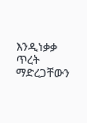እንዲነቃቃ  ጥረት ማድረጋቸውን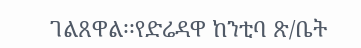ገልጸዋል፡፡የድሬዳዋ ከንቲባ ጽ/ቤት